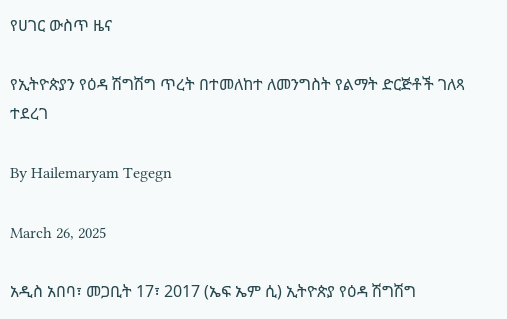የሀገር ውስጥ ዜና

የኢትዮጵያን የዕዳ ሽግሽግ ጥረት በተመለከተ ለመንግስት የልማት ድርጅቶች ገለጻ ተደረገ

By Hailemaryam Tegegn

March 26, 2025

አዲስ አበባ፣ መጋቢት 17፣ 2017 (ኤፍ ኤም ሲ) ኢትዮጵያ የዕዳ ሽግሽግ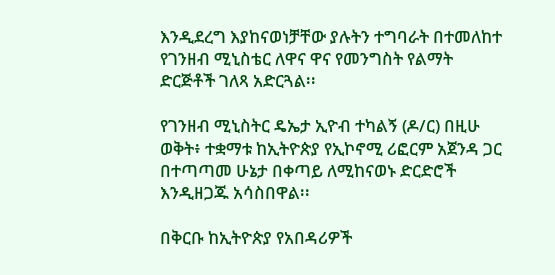እንዲደረግ እያከናወነቻቸው ያሉትን ተግባራት በተመለከተ የገንዘብ ሚኒስቴር ለዋና ዋና የመንግስት የልማት ድርጅቶች ገለጻ አድርጓል፡፡

የገንዘብ ሚኒስትር ዴኤታ ኢዮብ ተካልኝ (ዶ/ር) በዚሁ ወቅት፥ ተቋማቱ ከኢትዮጵያ የኢኮኖሚ ሪፎርም አጀንዳ ጋር በተጣጣመ ሁኔታ በቀጣይ ለሚከናወኑ ድርድሮች እንዲዘጋጁ አሳስበዋል፡፡

በቅርቡ ከኢትዮጵያ የአበዳሪዎች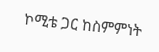ኮሚቴ ጋር ከስምምነት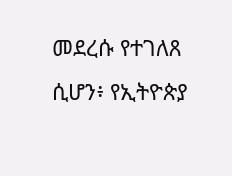መደረሱ የተገለጸ ሲሆን፥ የኢትዮጵያ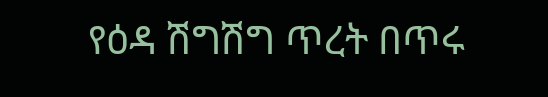የዕዳ ሽግሽግ ጥረት በጥሩ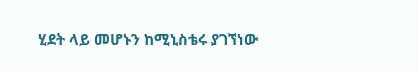ሂደት ላይ መሆኑን ከሚኒስቴሩ ያገኘነው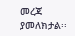መረጃ ያመለክታል፡፡